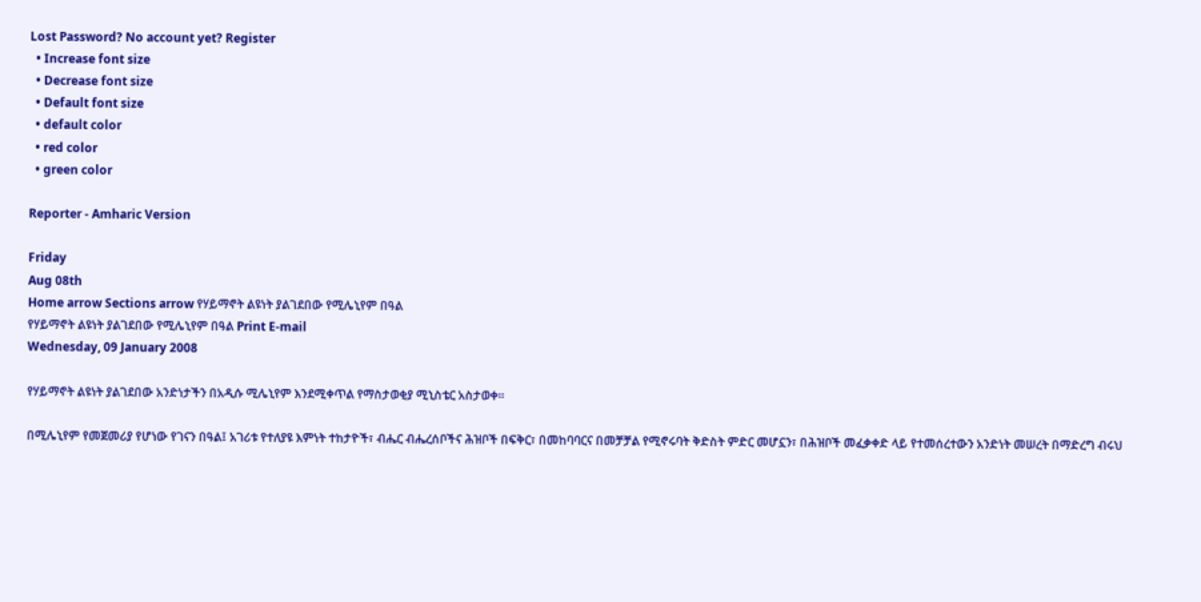Lost Password? No account yet? Register
  • Increase font size
  • Decrease font size
  • Default font size
  • default color
  • red color
  • green color

Reporter - Amharic Version

Friday
Aug 08th
Home arrow Sections arrow የሃይማኖት ልዩነት ያልገደበው የሚሌኒየም በዓል
የሃይማኖት ልዩነት ያልገደበው የሚሌኒየም በዓል Print E-mail
Wednesday, 09 January 2008

የሃይማኖት ልዩነት ያልገደበው አንድነታችን በአዲሱ ሚሌኒየም እንደሚቀጥል የማስታወቂያ ሚኒስቴር አስታወቀ፡፡

በሚሌኒየም የመጀመሪያ የሆነው የገናን በዓል፤ አገሪቱ የተለያዩ እምነት ተከታዮች፣ ብሔር ብሔረሰቦችና ሕዝቦች በፍቅር፣ በመከባባርና በመቻቻል የሚኖሩባት ቅድስት ምድር መሆኗን፣ በሕዝቦች መፈቃቀድ ላይ የተመሰረተውን አንድነት መሠረት በማድረግ ብሩህ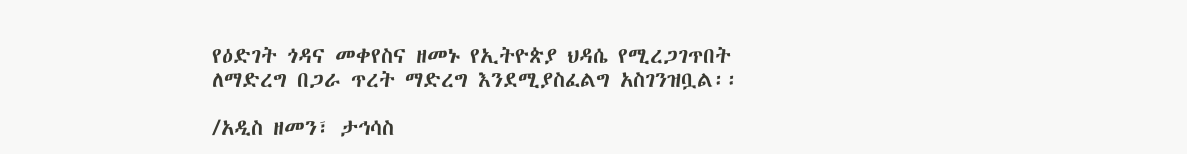የዕድገት ጎዳና መቀየስና ዘመኑ የኢትዮጵያ ህዳሴ የሚረጋገጥበት ለማድረግ በጋራ ጥረት ማድረግ እንደሚያስፈልግ አስገንዝቧል፡፡

/አዲስ ዘመን፣ ታኅሳስ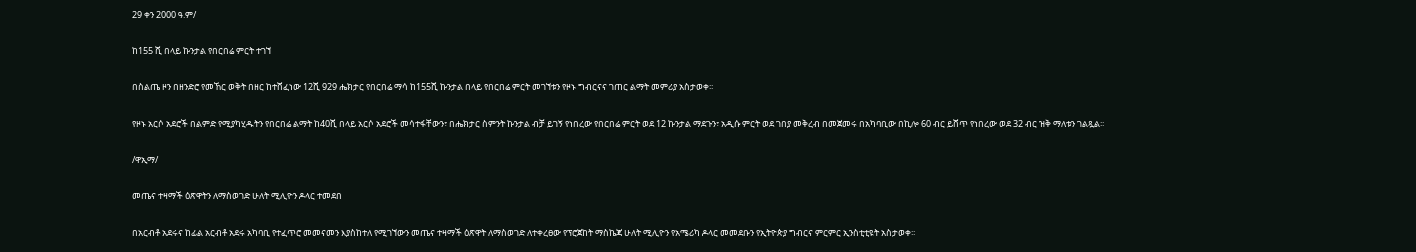29 ቀን 2000 ዓ.ም/

ከ155 ሺ በላይ ኩንታል የበርበሬ ምርት ተገኘ

በስልጤ ዞን በዘንድሮ የመኸር ወቅት በዘር ከተሸፈነው 12ሺ 929 ሔክታር የበርበሬ ማሳ ከ155ሺ ኩንታል በላይ የበርበሬ ምርት መገኘቱን የዞኑ ግብርናና ገጠር ልማት መምሪያ አስታወቀ፡፡

የዞኑ አርሶ አደሮች በልምድ የሚያካሂዱትን የበርበሬ ልማት ከ40ሺ በላይ አርሶ አደሮች መሳተፋቸውን፣ በሔክታር ስምንት ኩንታል ብቻ ይገኝ የነበረው የበርበሬ ምርት ወደ 12 ኩንታል ማደጉን፣ አዲሱ ምርት ወደ ገበያ መቅረብ በመጀመሩ በአካባቢው በኪሎ 60 ብር ይሸጥ የነበረው ወደ 32 ብር ዝቅ ማለቱን ገልጿል፡፡

/ዋኢማ/

መጤና ተዛማች ዕጽዋትን ለማስወገድ ሁለት ሚሊዮን ዶላር ተመደበ

በአርብቶ አደሩና ከፊል አርብቶ አደሩ አካባቢ የተፈጥሮ መመናመን እያስከተለ የሚገኘውን መጤና ተዛማች ዕጽዋት ለማስወገድ ለተቀረፀው የፕሮጀከት ማስኬጃ ሁለት ሚሊዮን የአሜሪካ ዶላር መመደቡን የኢትዮጵያ ግብርና ምርምር ኢንስቲቲዩት አስታወቀ፡፡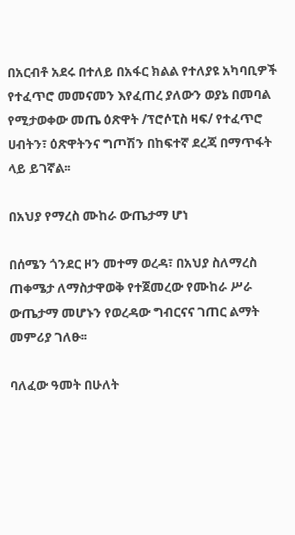በአርብቶ አደሩ በተለይ በአፋር ክልል የተለያዩ አካባቢዎች የተፈጥሮ መመናመን እየፈጠረ ያለውን ወያኔ በመባል የሚታወቀው መጤ ዕጽዋት /ፕሮሶፒስ ዛፍ/ የተፈጥሮ ሀብትን፣ ዕጽዋትንና ግጦሽን በከፍተኛ ደረጃ በማጥፋት ላይ ይገኛል፡፡

በአህያ የማረስ ሙከራ ውጤታማ ሆነ

በሰሜን ጎንደር ዞን መተማ ወረዳ፣ በአህያ ስለማረስ ጠቀሜታ ለማስታዋወቅ የተጀመረው የሙከራ ሥራ ውጤታማ መሆኑን የወረዳው ግብርናና ገጠር ልማት መምሪያ ገለፁ፡፡

ባለፈው ዓመት በሁለት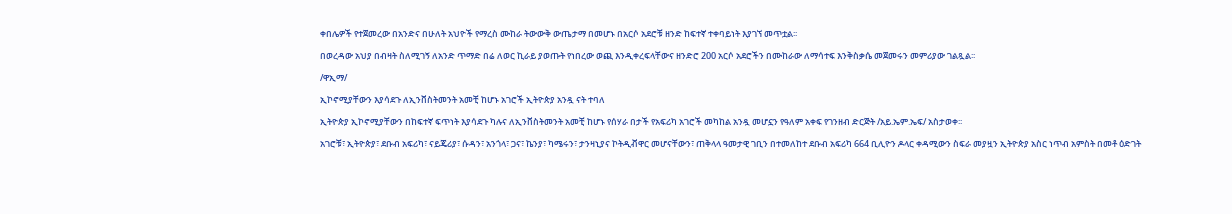ቀበሌዎች የተጀመረው በአንድና በሁለት አህዮች የማረስ ሙከራ ትውውቅ ውጤታማ በመሆኑ በአርሶ አደሮቹ ዘንድ ከፍተኛ ተቀባይነት እያገኘ መጥቷል፡፡

በወረዳው አህያ በብዛት ስለሚገኝ ለአንድ ጥማድ በሬ ለወር ኪራይ ያወጡት የነበረው ወጪ እንዲቀረፍላቸውና ዘንድሮ 200 አርሶ አደሮችን በሙከራው ለማሳተፍ እንቅስቃሴ መጀመሩን መምሪያው ገልጿል፡፡

/ዋኢማ/

ኢኮኖሚያቸውን እያሳደጉ ለኢንቨስትመንት አመቺ ከሆኑ አገሮች ኢትዮጵያ አንዷ ናት ተባለ

ኢትዮጵያ ኢኮኖሚያቸውን በከፍተኛ ፍጥነት እያሳደጉ ካሉና ለኢንቨስትመንት አመቺ ከሆኑ የሰሃራ በታች የአፍሪካ አገሮች መካከል አንዷ መሆኗን የዓለም አቀፍ የገንዘብ ድርጅት /አይ.ኤም.ኤፍ/ አስታወቀ፡፡

አገሮቹ፣ ኢትዮጵያ፣ ደቡብ አፍሪካ፣ ናይጄሪያ፣ ሱዳን፣ አንጎላ፣ ጋና፣ ኬንያ፣ ካሜሩን፣ ታንዛኒያና ኮትዲቭዋር መሆናቸውን፣ ጠቅላላ ዓመታዊ ገቢን በተመለከተ ደቡብ አፍሪካ 664 ቢሊዮን ዶላር ቀዳሚውን ስፍራ መያዟን ኢትዮጵያ አስር ነጥብ አምስት በመቶ ዕድገት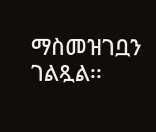ማስመዝገቧን ገልጿል፡፡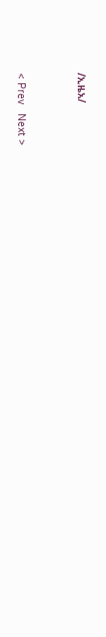/ኢዜአ/


< Prev   Next >